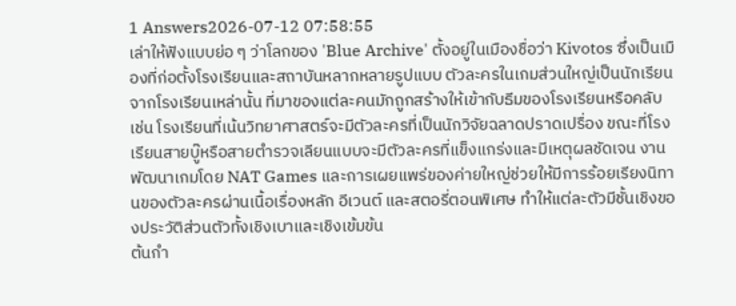1 Answers2026-07-12 07:58:55
เล่าให้ฟังแบบย่อ ๆ ว่าโลกของ 'Blue Archive' ตั้งอยู่ในเมืองชื่อว่า Kivotos ซึ่งเป็นเมืองที่ก่อตั้งโรงเรียนและสถาบันหลากหลายรูปแบบ ตัวละครในเกมส่วนใหญ่เป็นนักเรียนจากโรงเรียนเหล่านั้น ที่มาของแต่ละคนมักถูกสร้างให้เข้ากับธีมของโรงเรียนหรือคลับ เช่น โรงเรียนที่เน้นวิทยาศาสตร์จะมีตัวละครที่เป็นนักวิจัยฉลาดปราดเปรื่อง ขณะที่โรงเรียนสายบู๊หรือสายตำรวจเลียนแบบจะมีตัวละครที่แข็งแกร่งและมีเหตุผลชัดเจน งานพัฒนาเกมโดย NAT Games และการเผยแพร่ของค่ายใหญ่ช่วยให้มีการร้อยเรียงนิทานของตัวละครผ่านเนื้อเรื่องหลัก อีเวนต์ และสตอรี่ตอนพิเศษ ทำให้แต่ละตัวมีชั้นเชิงของประวัติส่วนตัวทั้งเชิงเบาและเชิงเข้มข้น
ต้นกำ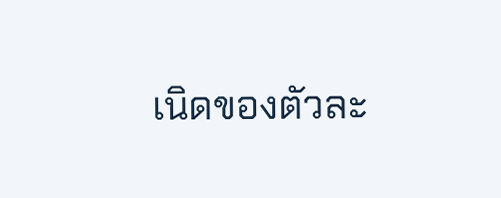เนิดของตัวละ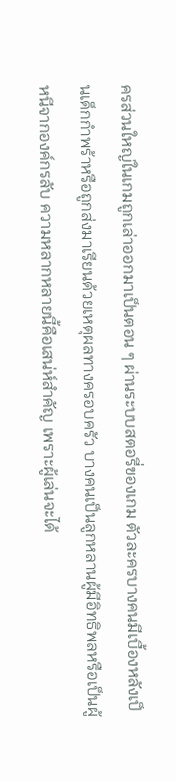ครส่วนใหญ่ในเกมถูกเล่าออกมาเป็นตอน ๆ ผ่านระบบสตอรี่ของเกม ตัวละครบางคนมีเบื้องหลังเป็นเด็กกำพร้าหรือถูกส่งมาเรียนด้วยเหตุผลทางครอบครัว บางคนเป็นลูกหลานผู้มีอิทธิพลหรือเป็นผู้หนีจากองค์กรลับ ความหลากหลายนี้คือเสน่ห์สำคัญ เพราะผู้เล่นจะได้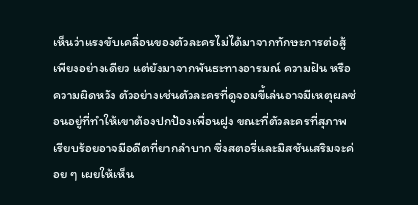เห็นว่าแรงขับเคลื่อนของตัวละครไม่ได้มาจากทักษะการต่อสู้เพียงอย่างเดียว แต่ยังมาจากพันธะทางอารมณ์ ความฝัน หรือความผิดหวัง ตัวอย่างเช่นตัวละครที่ดูจอมขี้เล่นอาจมีเหตุผลซ่อนอยู่ที่ทำให้เขาต้องปกป้องเพื่อนฝูง ขณะที่ตัวละครที่สุภาพเรียบร้อยอาจมีอดีตที่ยากลำบาก ซึ่งสตอรี่และมิสชันเสริมจะค่อย ๆ เผยให้เห็น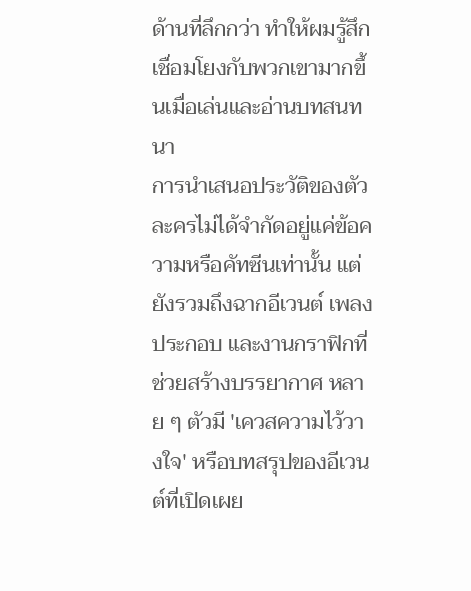ด้านที่ลึกกว่า ทำให้ผมรู้สึกเชื่อมโยงกับพวกเขามากขึ้นเมื่อเล่นและอ่านบทสนทนา
การนำเสนอประวัติของตัวละครไม่ได้จำกัดอยู่แค่ข้อความหรือคัทซีนเท่านั้น แต่ยังรวมถึงฉากอีเวนต์ เพลงประกอบ และงานกราฟิกที่ช่วยสร้างบรรยากาศ หลาย ๆ ตัวมี 'เควสความไว้วางใจ' หรือบทสรุปของอีเวนต์ที่เปิดเผย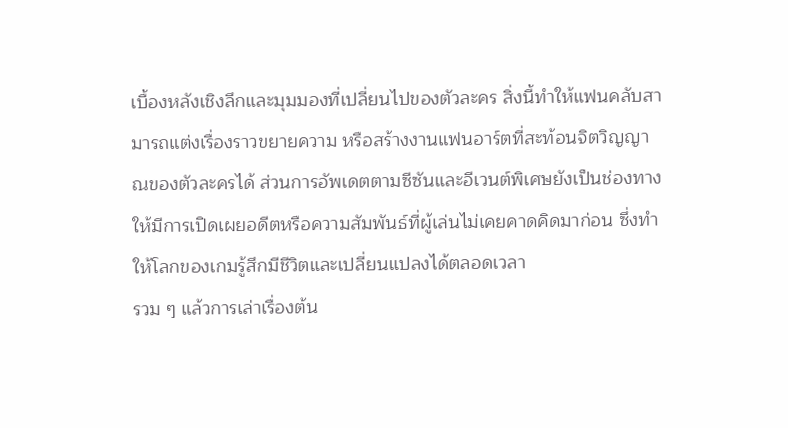เบื้องหลังเชิงลึกและมุมมองที่เปลี่ยนไปของตัวละคร สิ่งนี้ทำให้แฟนคลับสามารถแต่งเรื่องราวขยายความ หรือสร้างงานแฟนอาร์ตที่สะท้อนจิตวิญญาณของตัวละครได้ ส่วนการอัพเดตตามซีซันและอีเวนต์พิเศษยังเป็นช่องทางให้มีการเปิดเผยอดีตหรือความสัมพันธ์ที่ผู้เล่นไม่เคยคาดคิดมาก่อน ซึ่งทำให้โลกของเกมรู้สึกมีชีวิตและเปลี่ยนแปลงได้ตลอดเวลา
รวม ๆ แล้วการเล่าเรื่องต้น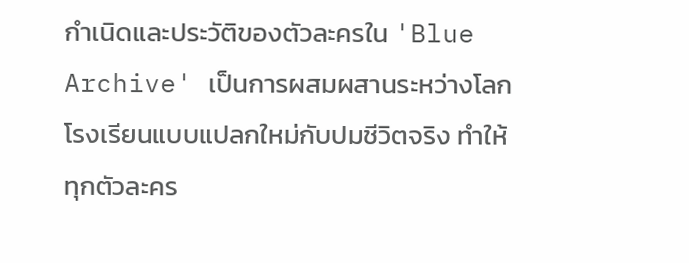กำเนิดและประวัติของตัวละครใน 'Blue Archive' เป็นการผสมผสานระหว่างโลกโรงเรียนแบบแปลกใหม่กับปมชีวิตจริง ทำให้ทุกตัวละคร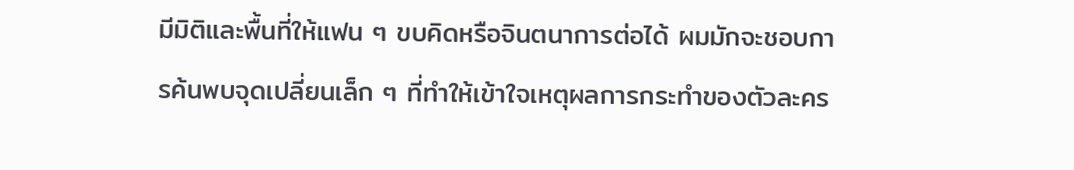มีมิติและพื้นที่ให้แฟน ๆ ขบคิดหรือจินตนาการต่อได้ ผมมักจะชอบการค้นพบจุดเปลี่ยนเล็ก ๆ ที่ทำให้เข้าใจเหตุผลการกระทำของตัวละคร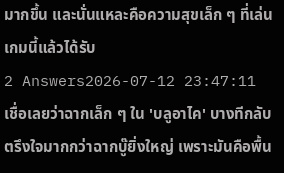มากขึ้น และนั่นแหละคือความสุขเล็ก ๆ ที่เล่นเกมนี้แล้วได้รับ
2 Answers2026-07-12 23:47:11
เชื่อเลยว่าฉากเล็ก ๆ ใน 'บลูอาไค' บางทีกลับตรึงใจมากกว่าฉากบู๊ยิ่งใหญ่ เพราะมันคือพื้น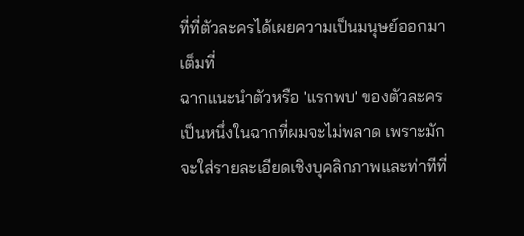ที่ที่ตัวละครได้เผยความเป็นมนุษย์ออกมาเต็มที่
ฉากแนะนำตัวหรือ 'แรกพบ' ของตัวละครเป็นหนึ่งในฉากที่ผมจะไม่พลาด เพราะมักจะใส่รายละเอียดเชิงบุคลิกภาพและท่าทีที่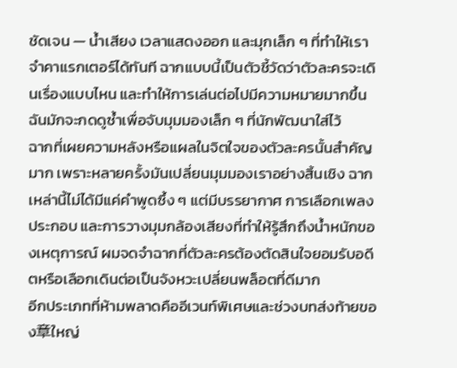ชัดเจน — น้ำเสียง เวลาแสดงออก และมุกเล็ก ๆ ที่ทำให้เราจำคาแรกเตอร์ได้ทันที ฉากแบบนี้เป็นตัวชี้วัดว่าตัวละครจะเดินเรื่องแบบไหน และทำให้การเล่นต่อไปมีความหมายมากขึ้น ฉันมักจะกดดูซ้ำเพื่อจับมุมมองเล็ก ๆ ที่นักพัฒนาใส่ไว้
ฉากที่เผยความหลังหรือแผลในจิตใจของตัวละครนั้นสำคัญมาก เพราะหลายครั้งมันเปลี่ยนมุมมองเราอย่างสิ้นเชิง ฉากเหล่านี้ไม่ได้มีแค่คำพูดซึ้ง ๆ แต่มีบรรยากาศ การเลือกเพลงประกอบ และการวางมุมกล้องเสียงที่ทำให้รู้สึกถึงน้ำหนักของเหตุการณ์ ผมจดจำฉากที่ตัวละครต้องตัดสินใจยอมรับอดีตหรือเลือกเดินต่อเป็นจังหวะเปลี่ยนพล็อตที่ดีมาก
อีกประเภทที่ห้ามพลาดคืออีเวนท์พิเศษและช่วงบทส่งท้ายของ章ใหญ่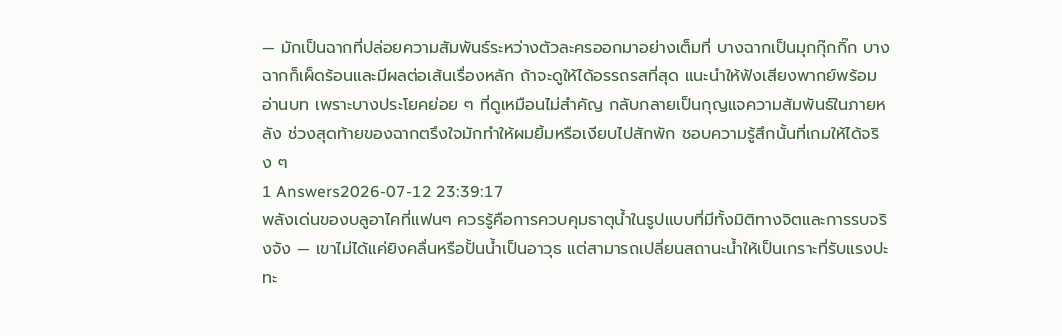— มักเป็นฉากที่ปล่อยความสัมพันธ์ระหว่างตัวละครออกมาอย่างเต็มที่ บางฉากเป็นมุกกุ๊กกิ๊ก บางฉากก็เผ็ดร้อนและมีผลต่อเส้นเรื่องหลัก ถ้าจะดูให้ได้อรรถรสที่สุด แนะนำให้ฟังเสียงพากย์พร้อมอ่านบท เพราะบางประโยคย่อย ๆ ที่ดูเหมือนไม่สำคัญ กลับกลายเป็นกุญแจความสัมพันธ์ในภายหลัง ช่วงสุดท้ายของฉากตรึงใจมักทำให้ผมยิ้มหรือเงียบไปสักพัก ชอบความรู้สึกนั้นที่เกมให้ได้จริง ๆ
1 Answers2026-07-12 23:39:17
พลังเด่นของบลูอาไคที่แฟนๆ ควรรู้คือการควบคุมธาตุน้ำในรูปแบบที่มีทั้งมิติทางจิตและการรบจริงจัง — เขาไม่ได้แค่ยิงคลื่นหรือปั้นน้ำเป็นอาวุธ แต่สามารถเปลี่ยนสถานะน้ำให้เป็นเกราะที่รับแรงปะทะ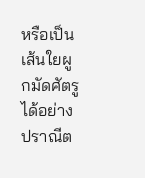หรือเป็นเส้นใยผูกมัดศัตรูได้อย่างปราณีต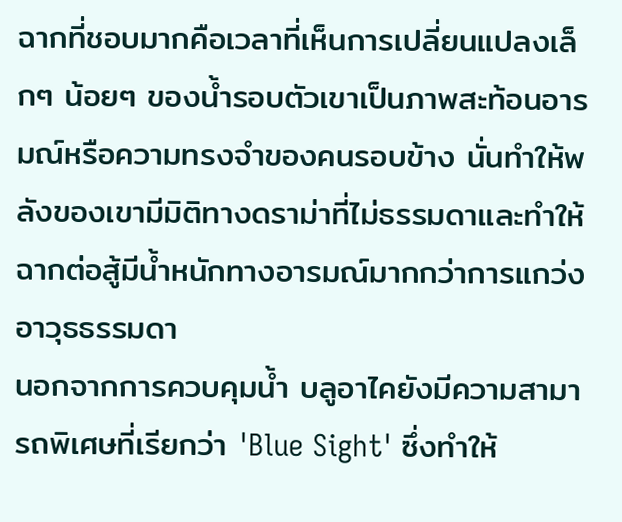ฉากที่ชอบมากคือเวลาที่เห็นการเปลี่ยนแปลงเล็กๆ น้อยๆ ของน้ำรอบตัวเขาเป็นภาพสะท้อนอารมณ์หรือความทรงจำของคนรอบข้าง นั่นทำให้พลังของเขามีมิติทางดราม่าที่ไม่ธรรมดาและทำให้ฉากต่อสู้มีน้ำหนักทางอารมณ์มากกว่าการแกว่งอาวุธธรรมดา
นอกจากการควบคุมน้ำ บลูอาไคยังมีความสามารถพิเศษที่เรียกว่า 'Blue Sight' ซึ่งทำให้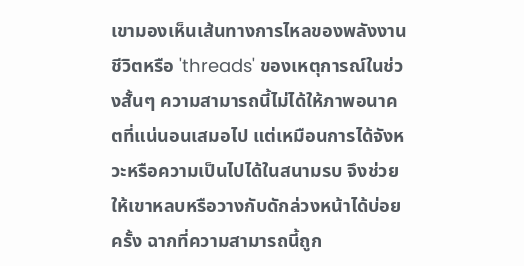เขามองเห็นเส้นทางการไหลของพลังงานชีวิตหรือ 'threads' ของเหตุการณ์ในช่วงสั้นๆ ความสามารถนี้ไม่ได้ให้ภาพอนาคตที่แน่นอนเสมอไป แต่เหมือนการได้จังหวะหรือความเป็นไปได้ในสนามรบ จึงช่วยให้เขาหลบหรือวางกับดักล่วงหน้าได้บ่อยครั้ง ฉากที่ความสามารถนี้ถูก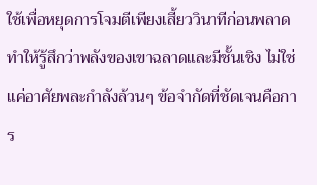ใช้เพื่อหยุดการโจมตีเพียงเสี้ยววินาทีก่อนพลาด ทำให้รู้สึกว่าพลังของเขาฉลาดและมีชั้นเชิง ไม่ใช่แค่อาศัยพละกำลังล้วนๆ ข้อจำกัดที่ชัดเจนคือการ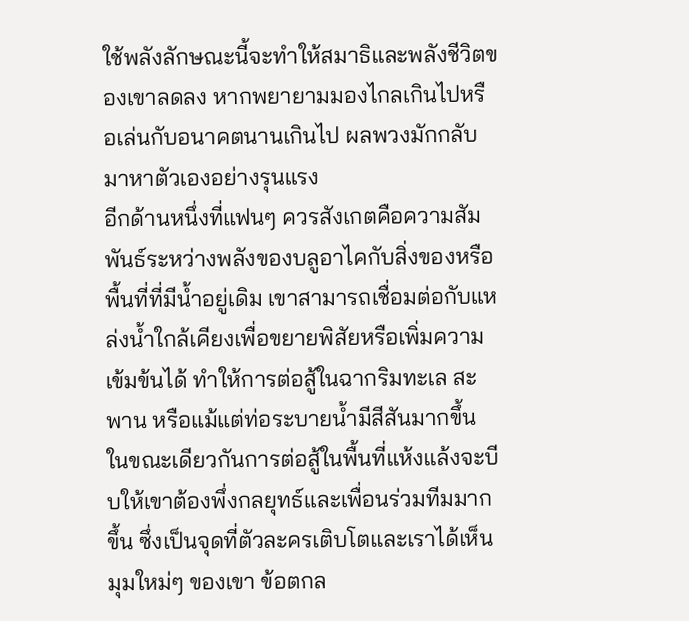ใช้พลังลักษณะนี้จะทำให้สมาธิและพลังชีวิตของเขาลดลง หากพยายามมองไกลเกินไปหรือเล่นกับอนาคตนานเกินไป ผลพวงมักกลับมาหาตัวเองอย่างรุนแรง
อีกด้านหนึ่งที่แฟนๆ ควรสังเกตคือความสัมพันธ์ระหว่างพลังของบลูอาไคกับสิ่งของหรือพื้นที่ที่มีน้ำอยู่เดิม เขาสามารถเชื่อมต่อกับแหล่งน้ำใกล้เคียงเพื่อขยายพิสัยหรือเพิ่มความเข้มข้นได้ ทำให้การต่อสู้ในฉากริมทะเล สะพาน หรือแม้แต่ท่อระบายน้ำมีสีสันมากขึ้น ในขณะเดียวกันการต่อสู้ในพื้นที่แห้งแล้งจะบีบให้เขาต้องพึ่งกลยุทธ์และเพื่อนร่วมทีมมากขึ้น ซึ่งเป็นจุดที่ตัวละครเติบโตและเราได้เห็นมุมใหม่ๆ ของเขา ข้อตกล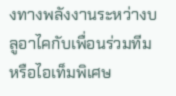งทางพลังงานระหว่างบลูอาไคกับเพื่อนร่วมทีมหรือไอเท็มพิเศษ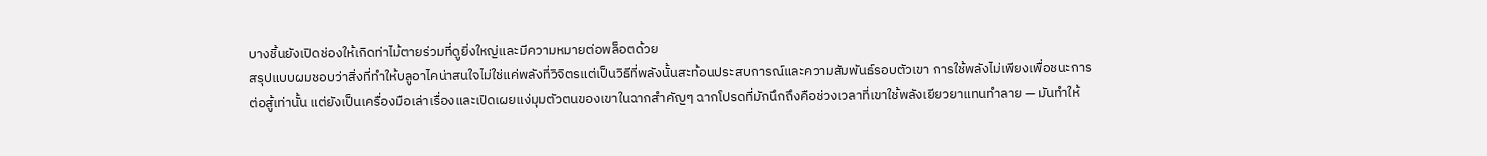บางชิ้นยังเปิดช่องให้เกิดท่าไม้ตายร่วมที่ดูยิ่งใหญ่และมีความหมายต่อพล็อตด้วย
สรุปแบบผมชอบว่าสิ่งที่ทำให้บลูอาไคน่าสนใจไม่ใช่แค่พลังที่วิจิตรแต่เป็นวิธีที่พลังนั้นสะท้อนประสบการณ์และความสัมพันธ์รอบตัวเขา การใช้พลังไม่เพียงเพื่อชนะการต่อสู้เท่านั้น แต่ยังเป็นเครื่องมือเล่าเรื่องและเปิดเผยแง่มุมตัวตนของเขาในฉากสำคัญๆ ฉากโปรดที่มักนึกถึงคือช่วงเวลาที่เขาใช้พลังเยียวยาแทนทำลาย — มันทำให้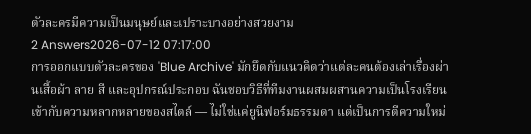ตัวละครมีความเป็นมนุษย์และเปราะบางอย่างสวยงาม
2 Answers2026-07-12 07:17:00
การออกแบบตัวละครของ 'Blue Archive' มักยึดกับแนวคิดว่าแต่ละคนต้องเล่าเรื่องผ่านเสื้อผ้า ลาย สี และอุปกรณ์ประกอบ ฉันชอบวิธีที่ทีมงานผสมผสานความเป็นโรงเรียนเข้ากับความหลากหลายของสไตล์ — ไม่ใช่แค่ยูนิฟอร์มธรรมดา แต่เป็นการตีความใหม่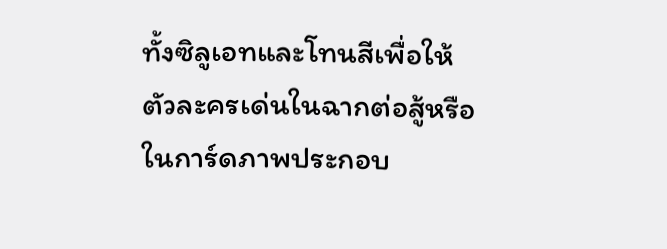ทั้งซิลูเอทและโทนสีเพื่อให้ตัวละครเด่นในฉากต่อสู้หรือในการ์ดภาพประกอบ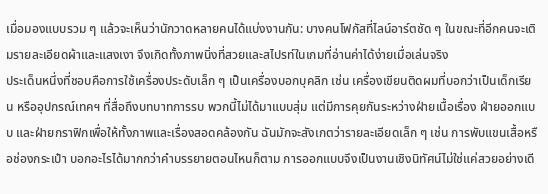เมื่อมองแบบรวม ๆ แล้วจะเห็นว่านักวาดหลายคนได้แบ่งงานกัน: บางคนโฟกัสที่ไลน์อาร์ตชัด ๆ ในขณะที่อีกคนจะเติมรายละเอียดผ้าและแสงเงา จึงเกิดทั้งภาพนิ่งที่สวยและสไปรท์ในเกมที่อ่านค่าได้ง่ายเมื่อเล่นจริง
ประเด็นหนึ่งที่ชอบคือการใช้เครื่องประดับเล็ก ๆ เป็นเครื่องบอกบุคลิก เช่น เครื่องเขียนติดผมที่บอกว่าเป็นเด็กเรียน หรืออุปกรณ์เทคฯ ที่สื่อถึงบทบาทการรบ พวกนี้ไม่ได้มาแบบสุ่ม แต่มีการคุยกันระหว่างฝ่ายเนื้อเรื่อง ฝ่ายออกแบบ และฝ่ายกราฟิกเพื่อให้ทั้งภาพและเรื่องสอดคล้องกัน ฉันมักจะสังเกตว่ารายละเอียดเล็ก ๆ เช่น การพับแขนเสื้อหรือช่องกระเป๋า บอกอะไรได้มากกว่าคำบรรยายตอนไหนก็ตาม การออกแบบจึงเป็นงานเชิงนิทัศน์ไม่ใช่แค่สวยอย่างเดี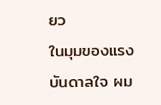ยว
ในมุมของแรงบันดาลใจ ผม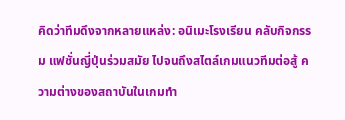คิดว่าทีมดึงจากหลายแหล่ง: อนิเมะโรงเรียน คลับกิจกรรม แฟชั่นญี่ปุ่นร่วมสมัย ไปจนถึงสไตล์เกมแนวทีมต่อสู้ ความต่างของสถาบันในเกมทำ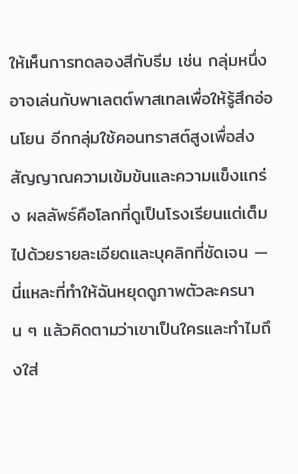ให้เห็นการทดลองสีกับธีม เช่น กลุ่มหนึ่งอาจเล่นกับพาเลตต์พาสเทลเพื่อให้รู้สึกอ่อนโยน อีกกลุ่มใช้คอนทราสต์สูงเพื่อส่งสัญญาณความเข้มข้นและความแข็งแกร่ง ผลลัพธ์คือโลกที่ดูเป็นโรงเรียนแต่เต็มไปด้วยรายละเอียดและบุคลิกที่ชัดเจน — นี่แหละที่ทำให้ฉันหยุดดูภาพตัวละครนาน ๆ แล้วคิดตามว่าเขาเป็นใครและทำไมถึงใส่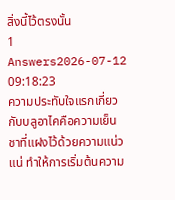สิ่งนี้ไว้ตรงนั้น
1 Answers2026-07-12 09:18:23
ความประทับใจแรกเกี่ยวกับบลูอาไคคือความเย็นชาที่แฝงไว้ด้วยความแน่วแน่ ทำให้การเริ่มต้นความ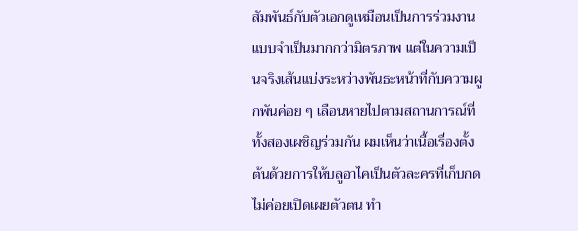สัมพันธ์กับตัวเอกดูเหมือนเป็นการร่วมงานแบบจำเป็นมากกว่ามิตรภาพ แต่ในความเป็นจริงเส้นแบ่งระหว่างพันธะหน้าที่กับความผูกพันค่อย ๆ เลือนหายไปตามสถานการณ์ที่ทั้งสองเผชิญร่วมกัน ผมเห็นว่าเนื้อเรื่องตั้งต้นด้วยการให้บลูอาไคเป็นตัวละครที่เก็บกด ไม่ค่อยเปิดเผยตัวตน ทำ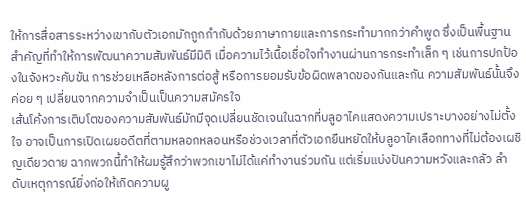ให้การสื่อสารระหว่างเขากับตัวเอกมักถูกกำกับด้วยภาษากายและการกระทำมากกว่าคำพูด ซึ่งเป็นพื้นฐานสำคัญที่ทำให้การพัฒนาความสัมพันธ์มีมิติ เมื่อความไว้เนื้อเชื่อใจทำงานผ่านการกระทำเล็ก ๆ เช่นการปกป้องในจังหวะคับขัน การช่วยเหลือหลังการต่อสู้ หรือการยอมรับข้อผิดพลาดของกันและกัน ความสัมพันธ์นั้นจึงค่อย ๆ เปลี่ยนจากความจำเป็นเป็นความสมัครใจ
เส้นโค้งการเติบโตของความสัมพันธ์มักมีจุดเปลี่ยนชัดเจนในฉากที่บลูอาไคแสดงความเปราะบางอย่างไม่ตั้งใจ อาจเป็นการเปิดเผยอดีตที่ตามหลอกหลอนหรือช่วงเวลาที่ตัวเอกยืนหยัดให้บลูอาไคเลือกทางที่ไม่ต้องเผชิญเดียวดาย ฉากพวกนี้ทำให้ผมรู้สึกว่าพวกเขาไม่ได้แค่ทำงานร่วมกัน แต่เริ่มแบ่งปันความหวังและกลัว ลำดับเหตุการณ์ยิ่งก่อให้เกิดความผู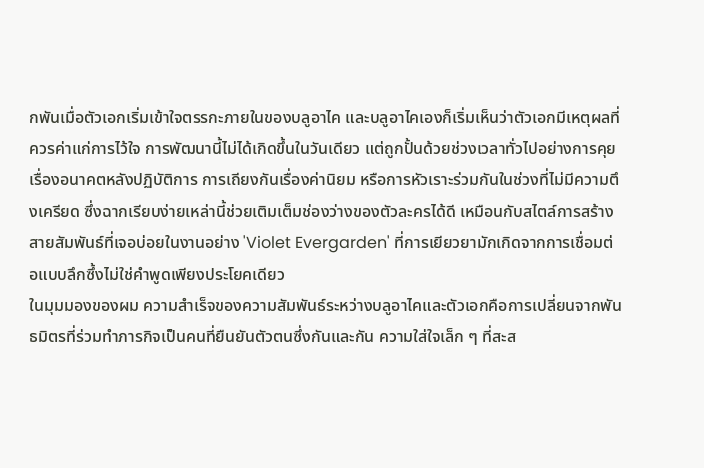กพันเมื่อตัวเอกเริ่มเข้าใจตรรกะภายในของบลูอาไค และบลูอาไคเองก็เริ่มเห็นว่าตัวเอกมีเหตุผลที่ควรค่าแก่การไว้ใจ การพัฒนานี้ไม่ได้เกิดขึ้นในวันเดียว แต่ถูกปั้นด้วยช่วงเวลาทั่วไปอย่างการคุยเรื่องอนาคตหลังปฏิบัติการ การเถียงกันเรื่องค่านิยม หรือการหัวเราะร่วมกันในช่วงที่ไม่มีความตึงเครียด ซึ่งฉากเรียบง่ายเหล่านี้ช่วยเติมเต็มช่องว่างของตัวละครได้ดี เหมือนกับสไตล์การสร้างสายสัมพันธ์ที่เจอบ่อยในงานอย่าง 'Violet Evergarden' ที่การเยียวยามักเกิดจากการเชื่อมต่อแบบลึกซึ้งไม่ใช่คำพูดเพียงประโยคเดียว
ในมุมมองของผม ความสำเร็จของความสัมพันธ์ระหว่างบลูอาไคและตัวเอกคือการเปลี่ยนจากพันธมิตรที่ร่วมทำภารกิจเป็นคนที่ยืนยันตัวตนซึ่งกันและกัน ความใส่ใจเล็ก ๆ ที่สะส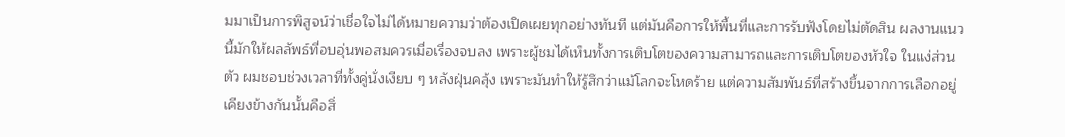มมาเป็นการพิสูจน์ว่าเชื่อใจไม่ได้หมายความว่าต้องเปิดเผยทุกอย่างทันที แต่มันคือการให้พื้นที่และการรับฟังโดยไม่ตัดสิน ผลงานแนวนี้มักให้ผลลัพธ์ที่อบอุ่นพอสมควรเมื่อเรื่องจบลง เพราะผู้ชมได้เห็นทั้งการเติบโตของความสามารถและการเติบโตของหัวใจ ในแง่ส่วนตัว ผมชอบช่วงเวลาที่ทั้งคู่นั่งเงียบ ๆ หลังฝุ่นคลุ้ง เพราะมันทำให้รู้สึกว่าแม้โลกจะโหดร้าย แต่ความสัมพันธ์ที่สร้างขึ้นจากการเลือกอยู่เคียงข้างกันนั้นคือสิ่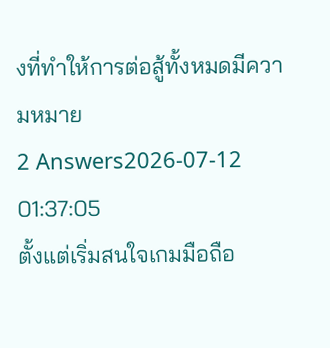งที่ทำให้การต่อสู้ทั้งหมดมีความหมาย
2 Answers2026-07-12 01:37:05
ตั้งแต่เริ่มสนใจเกมมือถือ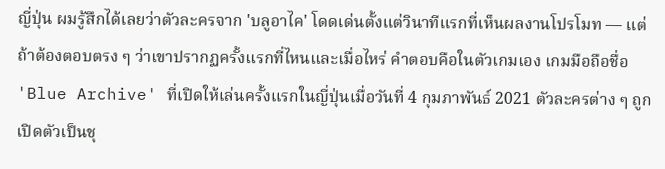ญี่ปุ่น ผมรู้สึกได้เลยว่าตัวละครจาก 'บลูอาไค' โดดเด่นตั้งแต่วินาทีแรกที่เห็นผลงานโปรโมท — แต่ถ้าต้องตอบตรง ๆ ว่าเขาปรากฏครั้งแรกที่ไหนและเมื่อไหร่ คำตอบคือในตัวเกมเอง เกมมือถือชื่อ 'Blue Archive' ที่เปิดให้เล่นครั้งแรกในญี่ปุ่นเมื่อวันที่ 4 กุมภาพันธ์ 2021 ตัวละครต่าง ๆ ถูกเปิดตัวเป็นชุ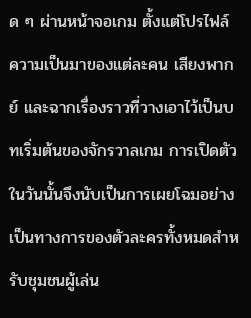ด ๆ ผ่านหน้าจอเกม ตั้งแต่โปรไฟล์ความเป็นมาของแต่ละคน เสียงพากย์ และฉากเรื่องราวที่วางเอาไว้เป็นบทเริ่มต้นของจักรวาลเกม การเปิดตัวในวันนั้นจึงนับเป็นการเผยโฉมอย่างเป็นทางการของตัวละครทั้งหมดสำหรับชุมชนผู้เล่น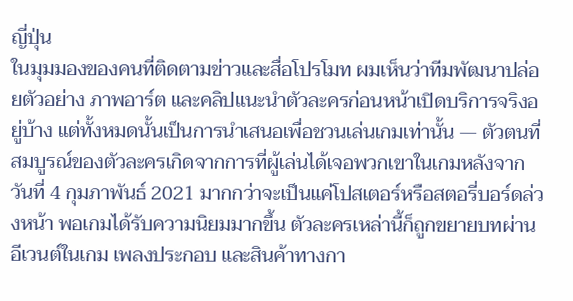ญี่ปุ่น
ในมุมมองของคนที่ติดตามข่าวและสื่อโปรโมท ผมเห็นว่าทีมพัฒนาปล่อยตัวอย่าง ภาพอาร์ต และคลิปแนะนำตัวละครก่อนหน้าเปิดบริการจริงอยู่บ้าง แต่ทั้งหมดนั้นเป็นการนำเสนอเพื่อชวนเล่นเกมเท่านั้น — ตัวตนที่สมบูรณ์ของตัวละครเกิดจากการที่ผู้เล่นได้เจอพวกเขาในเกมหลังจากวันที่ 4 กุมภาพันธ์ 2021 มากกว่าจะเป็นแค่โปสเตอร์หรือสตอรี่บอร์ดล่วงหน้า พอเกมได้รับความนิยมมากขึ้น ตัวละครเหล่านี้ก็ถูกขยายบทผ่านอีเวนต์ในเกม เพลงประกอบ และสินค้าทางกา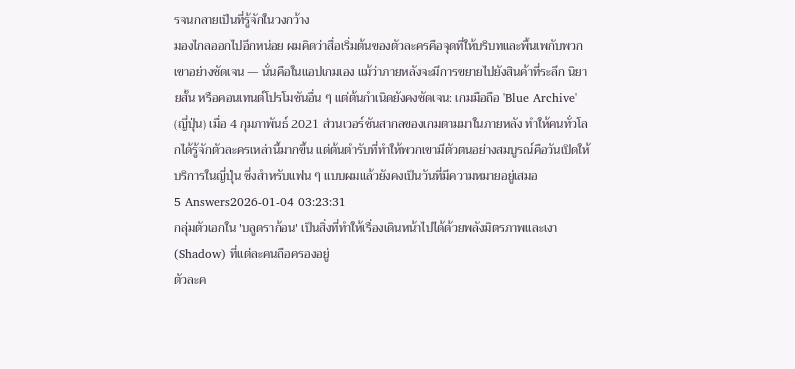รจนกลายเป็นที่รู้จักในวงกว้าง
มองไกลออกไปอีกหน่อย ผมคิดว่าสื่อเริ่มต้นของตัวละครคือจุดที่ให้บริบทและพื้นเพกับพวกเขาอย่างชัดเจน — นั่นคือในแอปเกมเอง แม้ว่าภายหลังจะมีการขยายไปยังสินค้าที่ระลึก นิยายสั้น หรือคอนเทนต์โปรโมชันอื่น ๆ แต่ต้นกำเนิดยังคงชัดเจน: เกมมือถือ 'Blue Archive' (ญี่ปุ่น) เมื่อ 4 กุมภาพันธ์ 2021 ส่วนเวอร์ชันสากลของเกมตามมาในภายหลัง ทำให้คนทั่วโลกได้รู้จักตัวละครเหล่านี้มากขึ้น แต่ต้นตำรับที่ทำให้พวกเขามีตัวตนอย่างสมบูรณ์คือวันเปิดให้บริการในญี่ปุ่น ซึ่งสำหรับแฟน ๆ แบบผมแล้วยังคงเป็นวันที่มีความหมายอยู่เสมอ
5 Answers2026-01-04 03:23:31
กลุ่มตัวเอกใน 'บลูดราก้อน' เป็นสิ่งที่ทำให้เรื่องเดินหน้าไปได้ด้วยพลังมิตรภาพและเงา (Shadow) ที่แต่ละคนถือครองอยู่
ตัวละค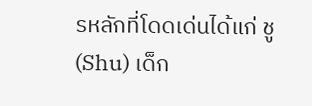รหลักที่โดดเด่นได้แก่ ชู (Shu) เด็ก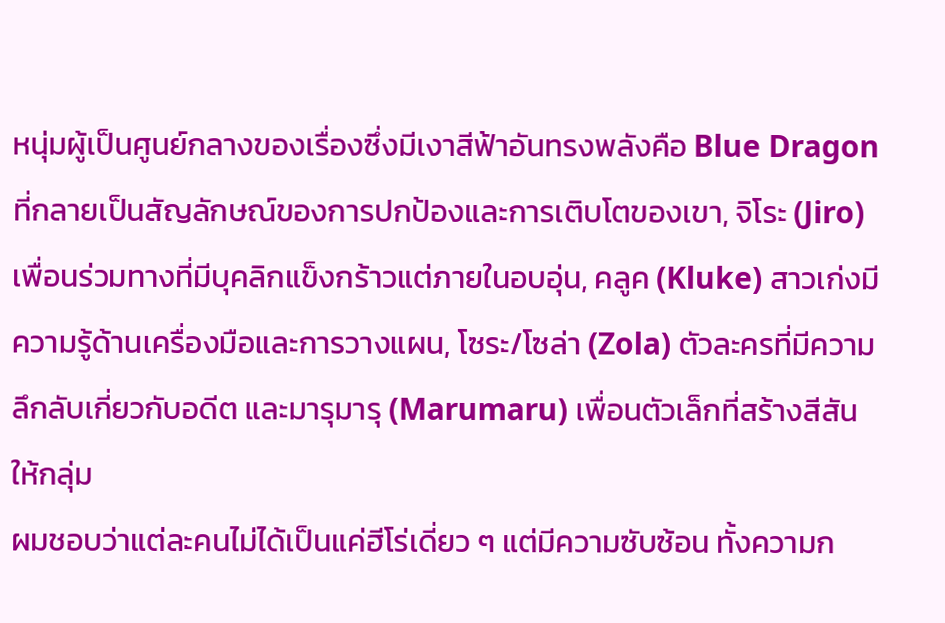หนุ่มผู้เป็นศูนย์กลางของเรื่องซึ่งมีเงาสีฟ้าอันทรงพลังคือ Blue Dragon ที่กลายเป็นสัญลักษณ์ของการปกป้องและการเติบโตของเขา, จิโระ (Jiro) เพื่อนร่วมทางที่มีบุคลิกแข็งกร้าวแต่ภายในอบอุ่น, คลูค (Kluke) สาวเก่งมีความรู้ด้านเครื่องมือและการวางแผน, โซระ/โซล่า (Zola) ตัวละครที่มีความลึกลับเกี่ยวกับอดีต และมารุมารุ (Marumaru) เพื่อนตัวเล็กที่สร้างสีสันให้กลุ่ม
ผมชอบว่าแต่ละคนไม่ได้เป็นแค่ฮีโร่เดี่ยว ๆ แต่มีความซับซ้อน ทั้งความก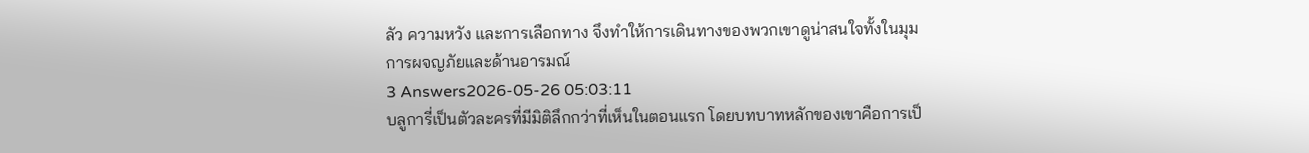ลัว ความหวัง และการเลือกทาง จึงทำให้การเดินทางของพวกเขาดูน่าสนใจทั้งในมุมการผจญภัยและด้านอารมณ์
3 Answers2026-05-26 05:03:11
บลูการี่เป็นตัวละครที่มีมิติลึกกว่าที่เห็นในตอนแรก โดยบทบาทหลักของเขาคือการเป็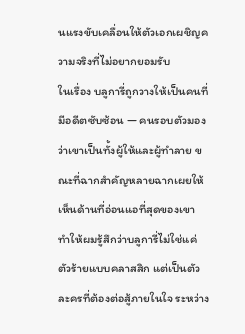นแรงขับเคลื่อนให้ตัวเอกเผชิญความจริงที่ไม่อยากยอมรับ
ในเรื่อง บลูการี่ถูกวางให้เป็นคนที่มีอดีตซับซ้อน — คนรอบตัวมองว่าเขาเป็นทั้งผู้ให้และผู้ทำลาย ขณะที่ฉากสำคัญหลายฉากเผยให้เห็นด้านที่อ่อนแอที่สุดของเขา ทำให้ผมรู้สึกว่าบลูการี่ไม่ใช่แค่ตัวร้ายแบบคลาสสิก แต่เป็นตัวละครที่ต้องต่อสู้ภายในใจ ระหว่าง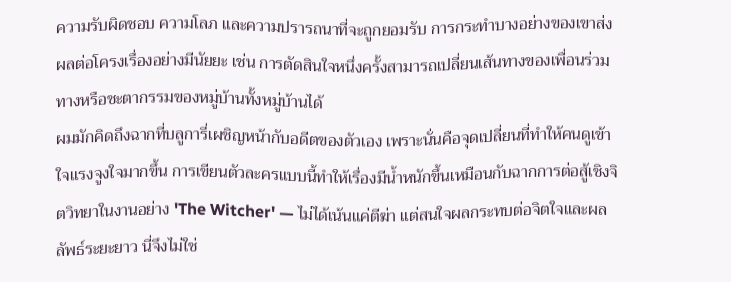ความรับผิดชอบ ความโลภ และความปรารถนาที่จะถูกยอมรับ การกระทำบางอย่างของเขาส่งผลต่อโครงเรื่องอย่างมีนัยยะ เช่น การตัดสินใจหนึ่งครั้งสามารถเปลี่ยนเส้นทางของเพื่อนร่วมทางหรือชะตากรรมของหมู่บ้านทั้งหมู่บ้านได้
ผมมักคิดถึงฉากที่บลูการี่เผชิญหน้ากับอดีตของตัวเอง เพราะนั่นคือจุดเปลี่ยนที่ทำให้คนดูเข้าใจแรงจูงใจมากขึ้น การเขียนตัวละครแบบนี้ทำให้เรื่องมีน้ำหนักขึ้นเหมือนกับฉากการต่อสู้เชิงจิตวิทยาในงานอย่าง 'The Witcher' — ไม่ได้เน้นแค่ตีฆ่า แต่สนใจผลกระทบต่อจิตใจและผลลัพธ์ระยะยาว นี่จึงไม่ใช่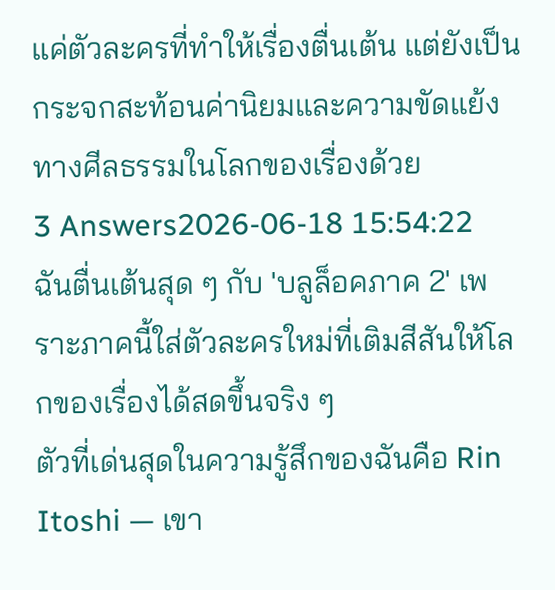แค่ตัวละครที่ทำให้เรื่องตื่นเต้น แต่ยังเป็นกระจกสะท้อนค่านิยมและความขัดแย้งทางศีลธรรมในโลกของเรื่องด้วย
3 Answers2026-06-18 15:54:22
ฉันตื่นเต้นสุด ๆ กับ 'บลูล็อคภาค 2' เพราะภาคนี้ใส่ตัวละครใหม่ที่เติมสีสันให้โลกของเรื่องได้สดขึ้นจริง ๆ
ตัวที่เด่นสุดในความรู้สึกของฉันคือ Rin Itoshi — เขา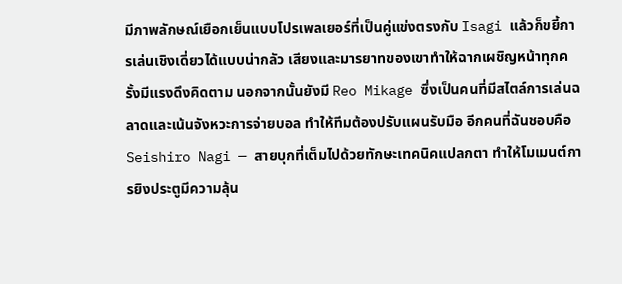มีภาพลักษณ์เยือกเย็นแบบโปรเพลเยอร์ที่เป็นคู่แข่งตรงกับ Isagi แล้วก็ขยี้การเล่นเชิงเดี่ยวได้แบบน่ากลัว เสียงและมารยาทของเขาทำให้ฉากเผชิญหน้าทุกครั้งมีแรงดึงคิดตาม นอกจากนั้นยังมี Reo Mikage ซึ่งเป็นคนที่มีสไตล์การเล่นฉลาดและเน้นจังหวะการจ่ายบอล ทำให้ทีมต้องปรับแผนรับมือ อีกคนที่ฉันชอบคือ Seishiro Nagi — สายบุกที่เต็มไปด้วยทักษะเทคนิคแปลกตา ทำให้โมเมนต์การยิงประตูมีความลุ้น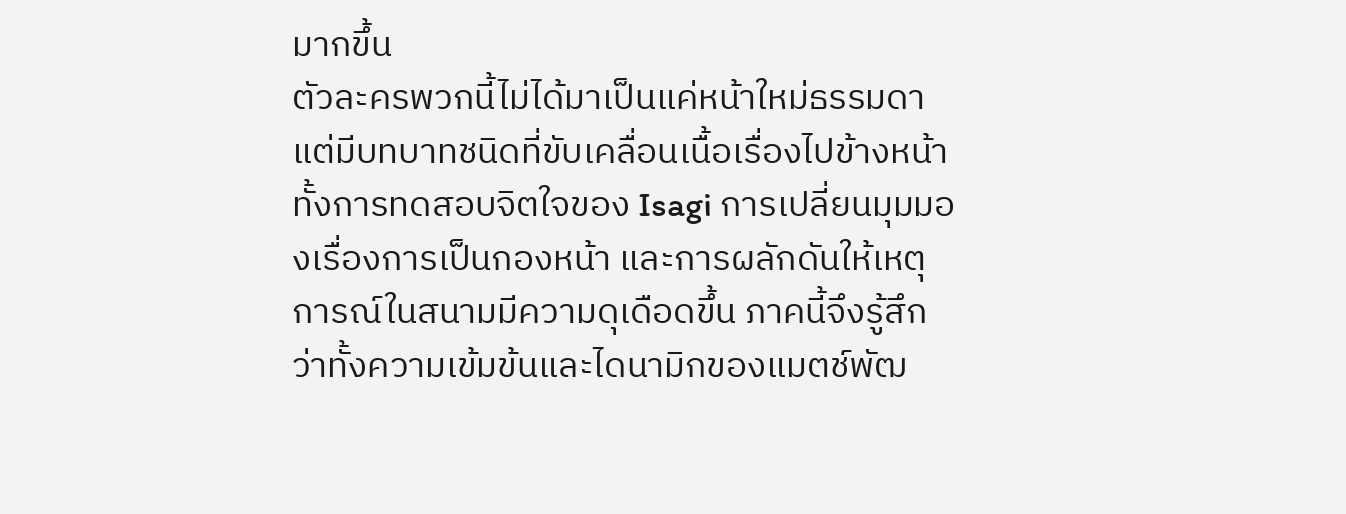มากขึ้น
ตัวละครพวกนี้ไม่ได้มาเป็นแค่หน้าใหม่ธรรมดา แต่มีบทบาทชนิดที่ขับเคลื่อนเนื้อเรื่องไปข้างหน้า ทั้งการทดสอบจิตใจของ Isagi การเปลี่ยนมุมมองเรื่องการเป็นกองหน้า และการผลักดันให้เหตุการณ์ในสนามมีความดุเดือดขึ้น ภาคนี้จึงรู้สึกว่าทั้งความเข้มข้นและไดนามิกของแมตช์พัฒ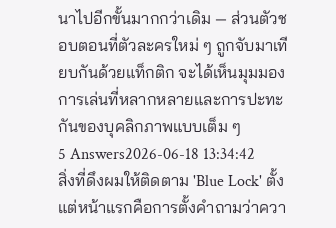นาไปอีกขั้นมากกว่าเดิม — ส่วนตัวชอบตอนที่ตัวละครใหม่ ๆ ถูกจับมาเทียบกันด้วยแท็กติก จะได้เห็นมุมมองการเล่นที่หลากหลายและการปะทะกันของบุคลิกภาพแบบเต็ม ๆ
5 Answers2026-06-18 13:34:42
สิ่งที่ดึงผมให้ติดตาม 'Blue Lock' ตั้งแต่หน้าแรกคือการตั้งคำถามว่าควา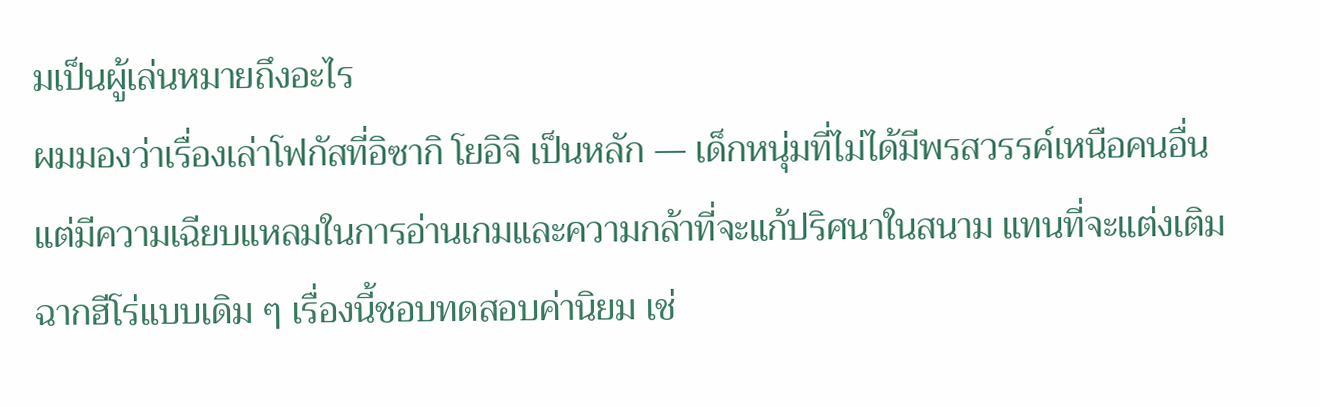มเป็นผู้เล่นหมายถึงอะไร
ผมมองว่าเรื่องเล่าโฟกัสที่อิซากิ โยอิจิ เป็นหลัก — เด็กหนุ่มที่ไม่ได้มีพรสวรรค์เหนือคนอื่น แต่มีความเฉียบแหลมในการอ่านเกมและความกล้าที่จะแก้ปริศนาในสนาม แทนที่จะแต่งเติมฉากฮีโร่แบบเดิม ๆ เรื่องนี้ชอบทดสอบค่านิยม เช่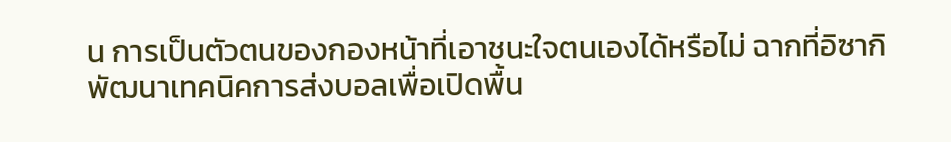น การเป็นตัวตนของกองหน้าที่เอาชนะใจตนเองได้หรือไม่ ฉากที่อิซากิพัฒนาเทคนิคการส่งบอลเพื่อเปิดพื้น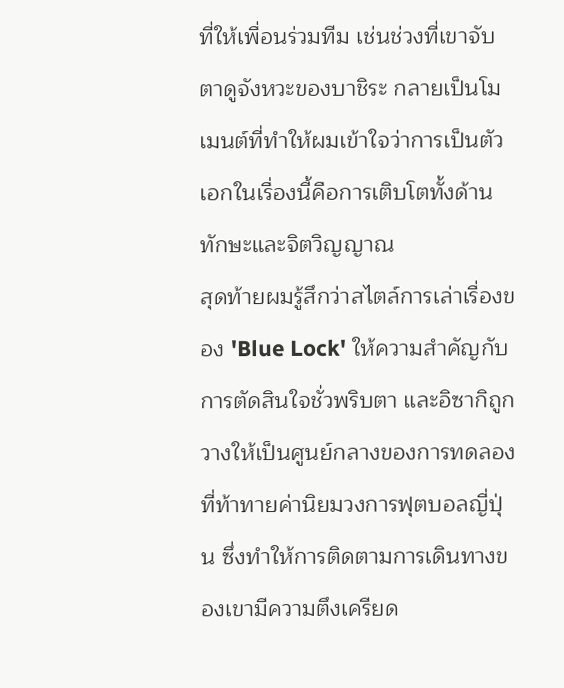ที่ให้เพื่อนร่วมทีม เช่นช่วงที่เขาจับตาดูจังหวะของบาชิระ กลายเป็นโมเมนต์ที่ทำให้ผมเข้าใจว่าการเป็นตัวเอกในเรื่องนี้คือการเติบโตทั้งด้านทักษะและจิตวิญญาณ
สุดท้ายผมรู้สึกว่าสไตล์การเล่าเรื่องของ 'Blue Lock' ให้ความสำคัญกับการตัดสินใจชั่วพริบตา และอิซากิถูกวางให้เป็นศูนย์กลางของการทดลองที่ท้าทายค่านิยมวงการฟุตบอลญี่ปุ่น ซึ่งทำให้การติดตามการเดินทางของเขามีความตึงเครียด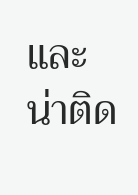และน่าติด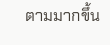ตามมากขึ้น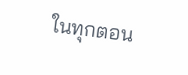ในทุกตอน